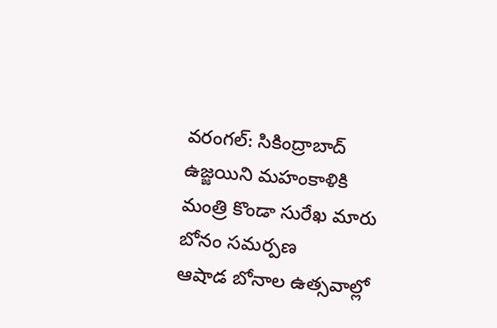వరంగల్: సికింద్రాబాద్ ఉజ్జయిని మహంకాళికి మంత్రి కొండా సురేఖ మారు బోనం సమర్పణ
ఆషాడ బోనాల ఉత్సవాల్లో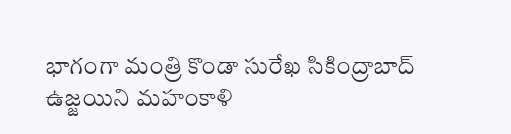భాగంగా మంత్రి కొండా సురేఖ సికింద్రాబాద్ ఉజ్జయిని మహంకాళి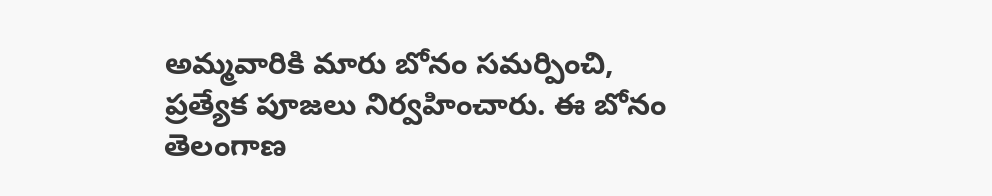అమ్మవారికి మారు బోనం సమర్పించి, ప్రత్యేక పూజలు నిర్వహించారు. ఈ బోనం తెలంగాణ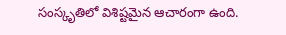సంస్కృతిలో విశిష్టమైన ఆచారంగా ఉంది.